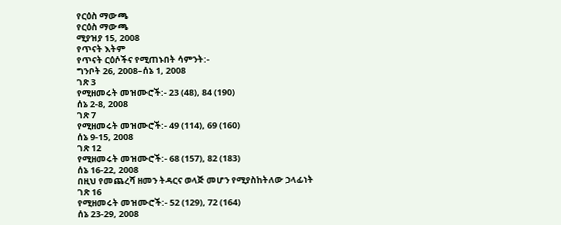የርዕስ ማውጫ
የርዕስ ማውጫ
ሚያዝያ 15, 2008
የጥናት እትም
የጥናት ርዕሶችና የሚጠኑበት ሳምንት:-
ግንቦት 26, 2008–ሰኔ 1, 2008
ገጽ 3
የሚዘመሩት መዝሙሮች:- 23 (48), 84 (190)
ሰኔ 2-8, 2008
ገጽ 7
የሚዘመሩት መዝሙሮች:- 49 (114), 69 (160)
ሰኔ 9-15, 2008
ገጽ 12
የሚዘመሩት መዝሙሮች:- 68 (157), 82 (183)
ሰኔ 16-22, 2008
በዚህ የመጨረሻ ዘመን ትዳርና ወላጅ መሆን የሚያስከትለው ኃላፊነት
ገጽ 16
የሚዘመሩት መዝሙሮች:- 52 (129), 72 (164)
ሰኔ 23-29, 2008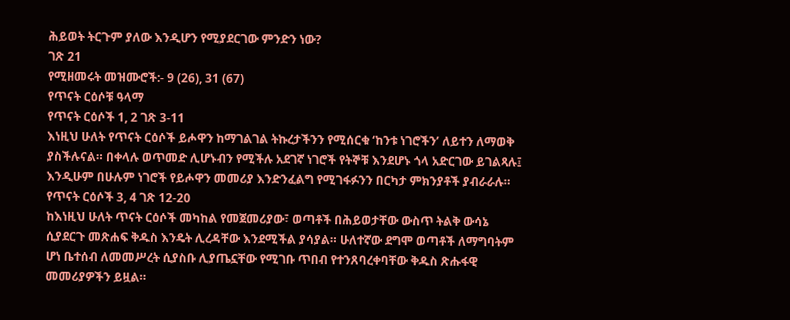ሕይወት ትርጉም ያለው እንዲሆን የሚያደርገው ምንድን ነው?
ገጽ 21
የሚዘመሩት መዝሙሮች:- 9 (26), 31 (67)
የጥናት ርዕሶቹ ዓላማ
የጥናት ርዕሶች 1, 2 ገጽ 3-11
እነዚህ ሁለት የጥናት ርዕሶች ይሖዋን ከማገልገል ትኩረታችንን የሚሰርቁ ‘ከንቱ ነገሮችን’ ለይተን ለማወቅ ያስችሉናል። በቀላሉ ወጥመድ ሊሆኑብን የሚችሉ አደገኛ ነገሮች የትኞቹ እንደሆኑ ጎላ አድርገው ይገልጻሉ፤ እንዲሁም በሁሉም ነገሮች የይሖዋን መመሪያ እንድንፈልግ የሚገፋፉንን በርካታ ምክንያቶች ያብራራሉ።
የጥናት ርዕሶች 3, 4 ገጽ 12-20
ከእነዚህ ሁለት ጥናት ርዕሶች መካከል የመጀመሪያው፣ ወጣቶች በሕይወታቸው ውስጥ ትልቅ ውሳኔ ሲያደርጉ መጽሐፍ ቅዱስ እንዴት ሊረዳቸው እንደሚችል ያሳያል። ሁለተኛው ደግሞ ወጣቶች ለማግባትም ሆነ ቤተሰብ ለመመሥረት ሲያስቡ ሊያጤኗቸው የሚገቡ ጥበብ የተንጸባረቀባቸው ቅዱስ ጽሑፋዊ መመሪያዎችን ይዟል።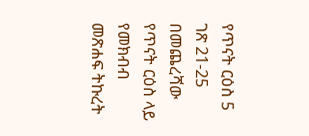የጥናት ርዕስ 5 ገጽ 21-25
በመጨረሻው የጥናት ርዕስ ላይ የመክብብ መጽሐፍ ትኩረት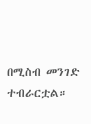በሚስብ መንገድ ተብራርቷል።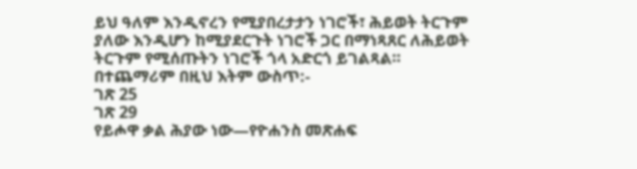ይህ ዓለም እንዲኖረን የሚያበረታታን ነገሮች፣ ሕይወት ትርጉም ያለው እንዲሆን ከሚያደርጉት ነገሮች ጋር በማነጻጸር ለሕይወት ትርጉም የሚሰጡትን ነገሮች ጎላ አድርጎ ይገልጻል።
በተጨማሪም በዚህ እትም ውስጥ:-
ገጽ 25
ገጽ 29
የይሖዋ ቃል ሕያው ነው—የዮሐንስ መጽሐፍ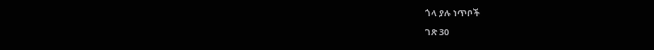ጎላ ያሉ ነጥቦች
ገጽ 30